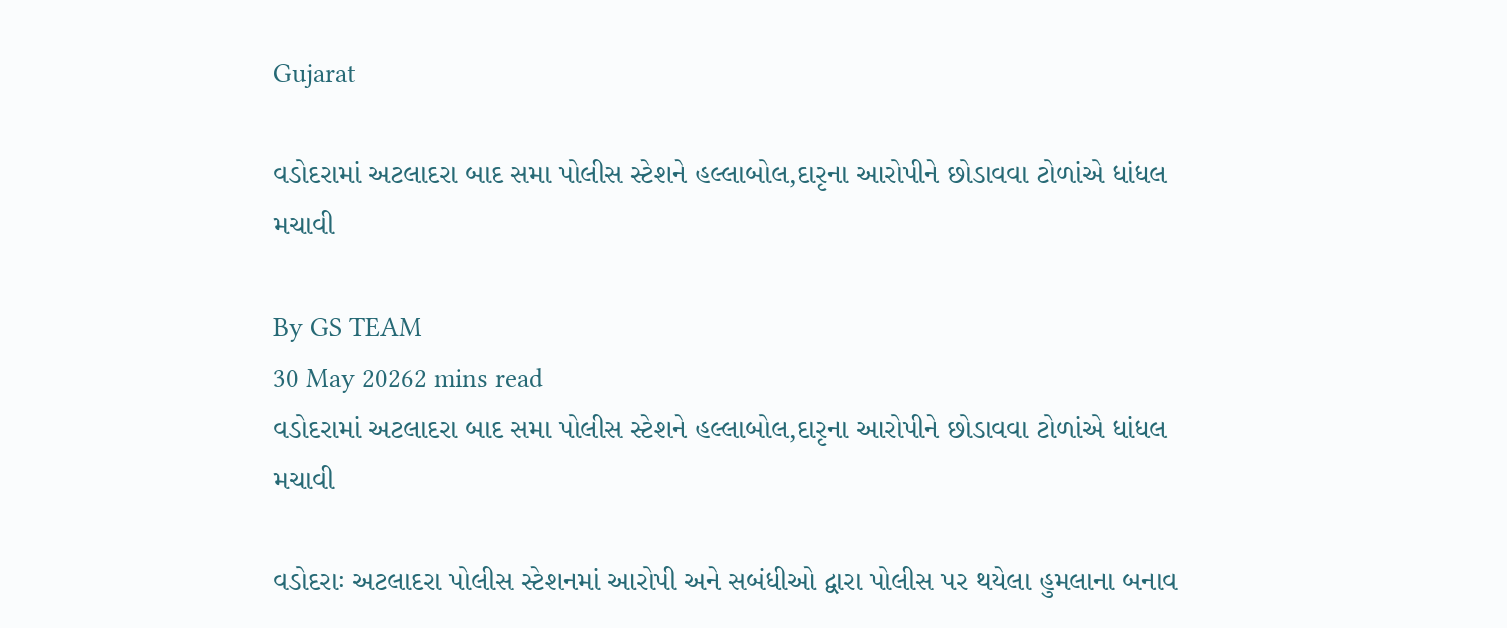Gujarat

વડોદરામાં અટલાદરા બાદ સમા પોલીસ સ્ટેશને હલ્લાબોલ,દારૃના આરોપીને છોડાવવા ટોળાંએ ધાંધલ મચાવી

By GS TEAM
30 May 20262 mins read
વડોદરામાં અટલાદરા બાદ સમા પોલીસ સ્ટેશને હલ્લાબોલ,દારૃના આરોપીને છોડાવવા ટોળાંએ ધાંધલ મચાવી

વડોદરાઃ અટલાદરા પોલીસ સ્ટેશનમાં આરોપી અને સબંધીઓ દ્વારા પોલીસ પર થયેલા હુમલાના બનાવ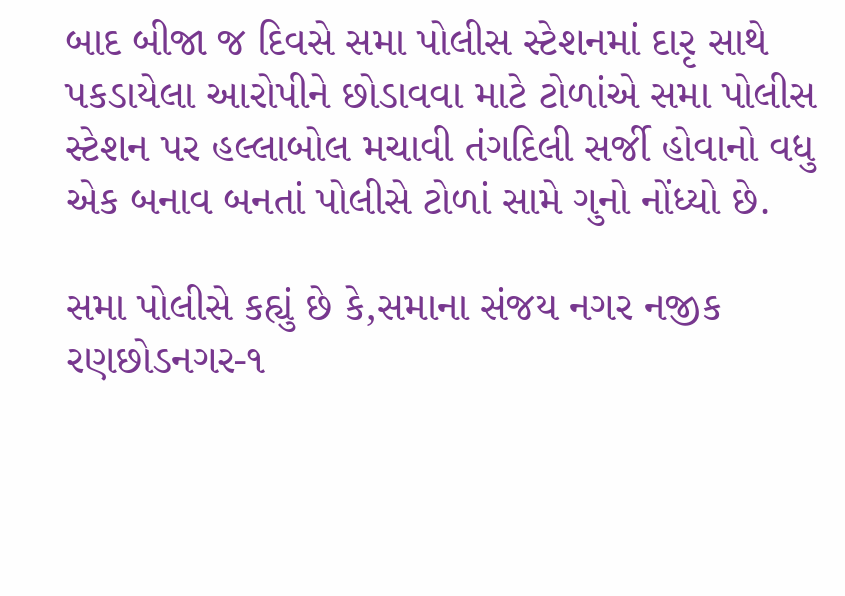બાદ બીજા જ દિવસે સમા પોલીસ સ્ટેશનમાં દારૃ સાથે પકડાયેલા આરોપીને છોડાવવા માટે ટોળાંએ સમા પોલીસ સ્ટેશન પર હલ્લાબોલ મચાવી તંગદિલી સર્જી હોવાનો વધુ એક બનાવ બનતાં પોલીસે ટોળાં સામે ગુનો નોંધ્યો છે.

સમા પોલીસે કહ્યું છે કે,સમાના સંજય નગર નજીક રણછોડનગર-૧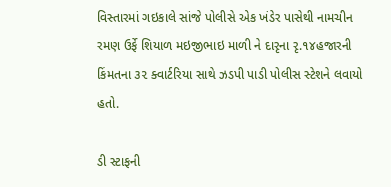વિસ્તારમાં ગઇકાલે સાંજે પોલીસે એક ખંડેર પાસેથી નામચીન રમણ ઉર્ફે શિયાળ મઇજીભાઇ માળી ને દારૃના રૃ.૧૪હજારની કિંમતના ૩૨ ક્વાર્ટરિયા સાથે ઝડપી પાડી પોલીસ સ્ટેશને લવાયો હતો.

ડી સ્ટાફની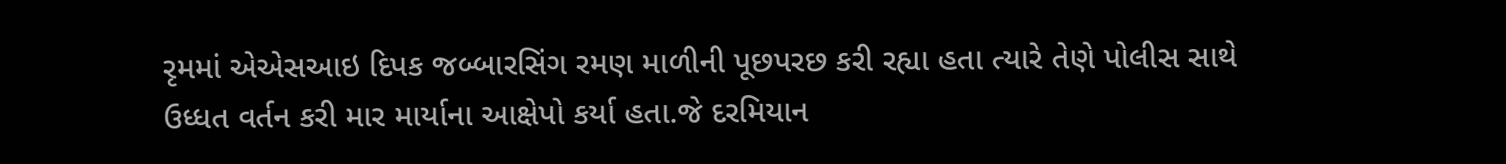રૃમમાં એએસઆઇ દિપક જબ્બારસિંગ રમણ માળીની પૂછપરછ કરી રહ્યા હતા ત્યારે તેણે પોલીસ સાથે ઉધ્ધત વર્તન કરી માર માર્યાના આક્ષેપો કર્યા હતા.જે દરમિયાન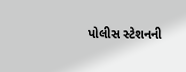પોલીસ સ્ટેશનની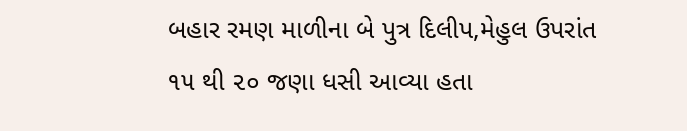બહાર રમણ માળીના બે પુત્ર દિલીપ,મેહુલ ઉપરાંત ૧૫ થી ૨૦ જણા ધસી આવ્યા હતા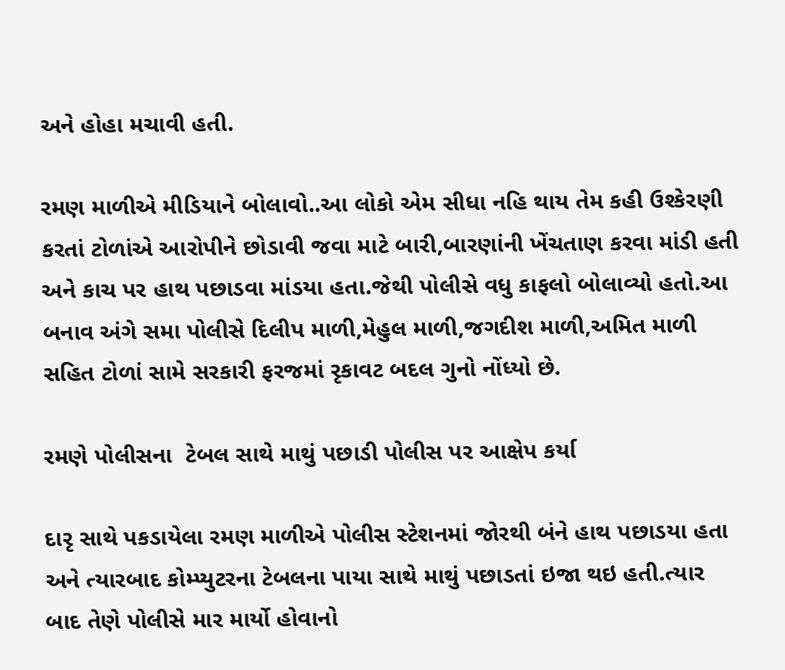અને હોહા મચાવી હતી.

રમણ માળીએ મીડિયાને બોલાવો..આ લોકો એમ સીધા નહિ થાય તેમ કહી ઉશ્કેરણી કરતાં ટોળાંએ આરોપીને છોડાવી જવા માટે બારી,બારણાંની ખેંચતાણ કરવા માંડી હતી અને કાચ પર હાથ પછાડવા માંડયા હતા.જેથી પોલીસે વધુ કાફલો બોલાવ્યો હતો.આ બનાવ અંગે સમા પોલીસે દિલીપ માળી,મેહુલ માળી,જગદીશ માળી,અમિત માળી સહિત ટોળાં સામે સરકારી ફરજમાં રૃકાવટ બદલ ગુનો નોંધ્યો છે.

રમણે પોલીસના  ટેબલ સાથે માથું પછાડી પોલીસ પર આક્ષેપ કર્યા

દારૃ સાથે પકડાયેલા રમણ માળીએ પોલીસ સ્ટેશનમાં જોરથી બંને હાથ પછાડયા હતા અને ત્યારબાદ કોમ્પ્યુટરના ટેબલના પાયા સાથે માથું પછાડતાં ઇજા થઇ હતી.ત્યાર  બાદ તેણે પોલીસે માર માર્યો હોવાનો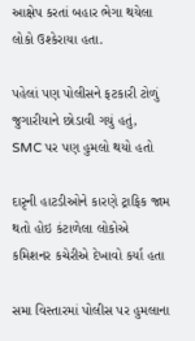આક્ષેપ કરતાં બહાર ભેગા થયેલા લોકો ઉશ્કેરાયા હતા.

પહેલાં પણ પોલીસને ફટકારી ટોળું જુગારીયાને છોડાવી ગયું હતું, SMC પર પણ હુમલો થયો હતો

દારૃની હાટડીઓને કારણે ટ્રાફિક જામ થતો હોઇ કંટાળેલા લોકોએ કમિશનર કચેરીએ દેખાવો કર્યા હતા

સમા વિસ્તારમાં પોલીસ પર હુમલાના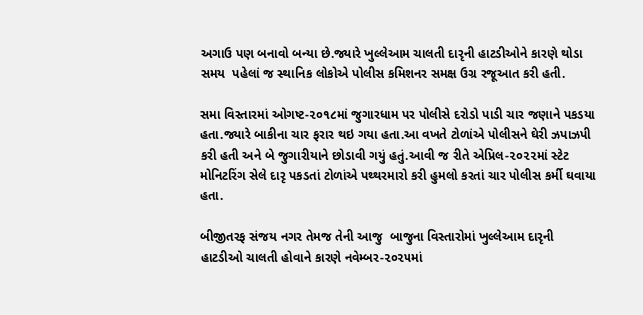અગાઉ પણ બનાવો બન્યા છે.જ્યારે ખુલ્લેઆમ ચાલતી દારૃની હાટડીઓને કારણે થોડા સમય  પહેલાં જ સ્થાનિક લોકોએ પોલીસ કમિશનર સમક્ષ ઉગ્ર રજૂઆત કરી હતી.

સમા વિસ્તારમાં ઓગષ્ટ-૨૦૧૮માં જુગારધામ પર પોલીસે દરોડો પાડી ચાર જણાને પકડયા હતા.જ્યારે બાકીના ચાર ફરાર થઇ ગયા હતા.આ વખતે ટોળાંએ પોલીસને ઘેરી ઝપાઝપી કરી હતી અને બે જુગારીયાને છોડાવી ગયું હતું.આવી જ રીતે એપ્રિલ-૨૦૨૨માં સ્ટેટ મોનિટરિંગ સેલે દારૃ પકડતાં ટોળાંએ પથ્થરમારો કરી હુમલો કરતાં ચાર પોલીસ કર્મી ઘવાયા હતા.

બીજીતરફ સંજય નગર તેમજ તેની આજુ  બાજુના વિસ્તારોમાં ખુલ્લેઆમ દારૃની હાટડીઓ ચાલતી હોવાને કારણે નવેમ્બર-૨૦૨૫માં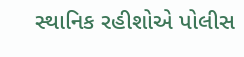સ્થાનિક રહીશોએ પોલીસ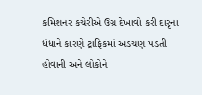કમિશનર કચેરીએ ઉગ્ર દેખાવો કરી દારૃના ધંધાને કારણે ટ્રાફિકમાં અડચણ પડતી હોવાની અને લોકોને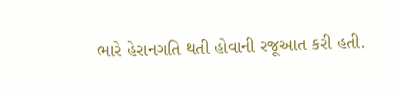ભારે હેરાનગતિ થતી હોવાની રજૂઆત કરી હતી.